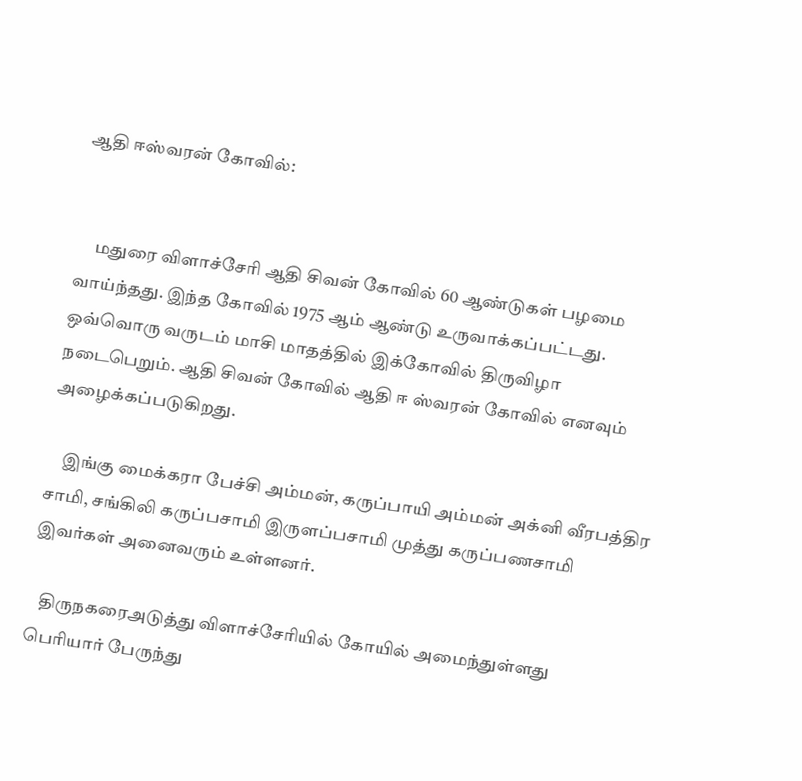ஆதி ஈஸ்வரன் கோவில்:


     மதுரை விளாச்சேரி ஆதி சிவன் கோவில் 60 ஆண்டுகள் பழமை வாய்ந்தது. இந்த கோவில் 1975 ஆம் ஆண்டு உருவாக்கப்பட்டது. ஒவ்வொரு வருடம் மாசி மாதத்தில் இக்கோவில் திருவிழா நடைபெறும். ஆதி சிவன் கோவில் ஆதி ஈ ஸ்வரன் கோவில் எனவும் அழைக்கப்படுகிறது.

    இங்கு மைக்கரா பேச்சி அம்மன், கருப்பாயி அம்மன் அக்னி வீரபத்திர சாமி, சங்கிலி கருப்பசாமி இருளப்பசாமி முத்து கருப்பணசாமி இவர்கள் அனைவரும் உள்ளனர்.

   திருநகரைஅடுத்து விளாச்சேரியில் கோயில் அமைந்துள்ளது பெரியார் பேருந்து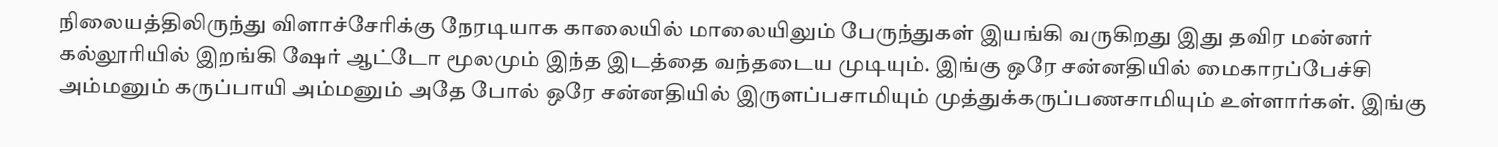நிலையத்திலிருந்து விளாச்சேரிக்கு நேரடியாக காலையில் மாலையிலும் பேருந்துகள் இயங்கி வருகிறது இது தவிர மன்னர் கல்லூரியில் இறங்கி ஷேர் ஆட்டோ மூலமும் இந்த இடத்தை வந்தடைய முடியும். இங்கு ஒரே சன்னதியில் மைகாரப்பேச்சி அம்மனும் கருப்பாயி அம்மனும் அதே போல் ஒரே சன்னதியில் இருளப்பசாமியும் முத்துக்கருப்பணசாமியும் உள்ளார்கள். இங்கு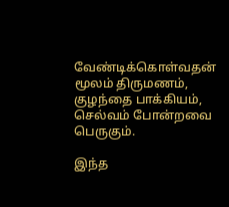வேண்டிக்கொள்வதன் மூலம் திருமணம், குழந்தை பாக்கியம், செல்வம் போன்றவை பெருகும்.

இந்த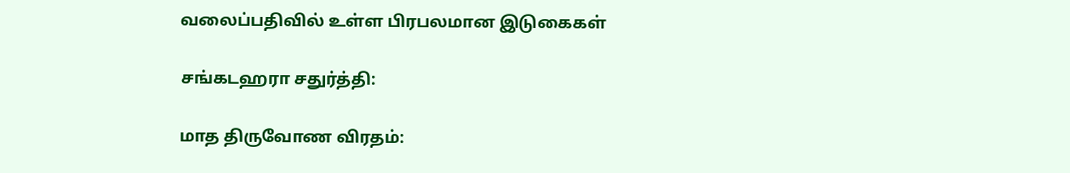வலைப்பதிவில் உள்ள பிரபலமான இடுகைகள்

சங்கடஹரா சதுர்த்தி:

மாத திருவோண விரதம்: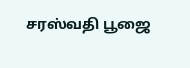சரஸ்வதி பூஜை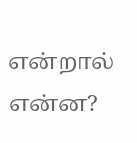என்றால் என்ன?